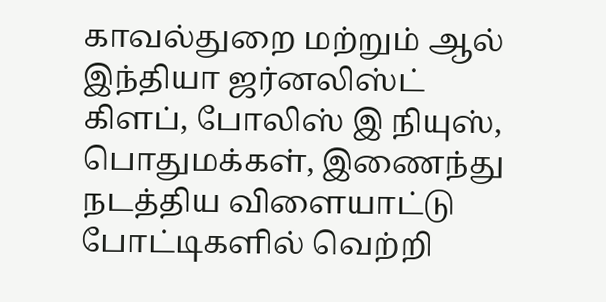காவல்துறை மற்றும் ஆல் இந்தியா ஜர்னலிஸ்ட் கிளப், போலிஸ் இ நியுஸ், பொதுமக்கள், இணைந்து நடத்திய விளையாட்டு போட்டிகளில் வெற்றி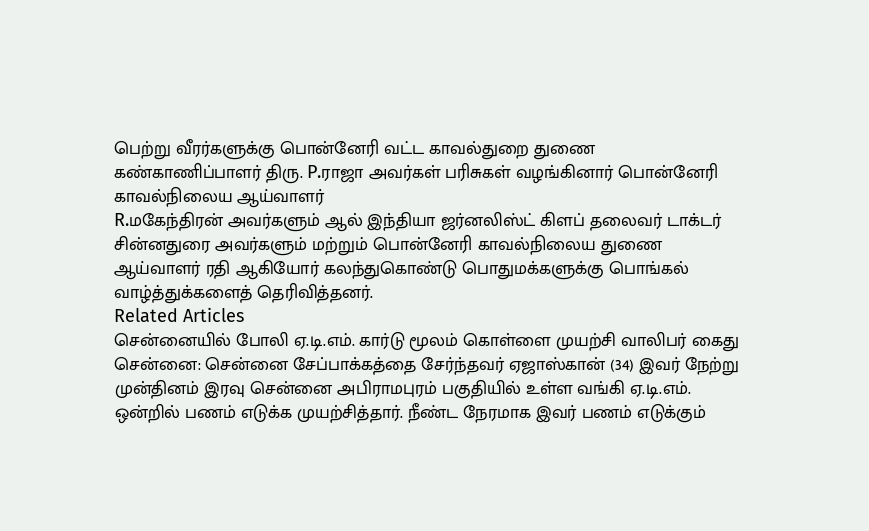பெற்று வீரர்களுக்கு பொன்னேரி வட்ட காவல்துறை துணை கண்காணிப்பாளர் திரு. P.ராஜா அவர்கள் பரிசுகள் வழங்கினார் பொன்னேரி காவல்நிலைய ஆய்வாளர்
R.மகேந்திரன் அவர்களும் ஆல் இந்தியா ஜர்னலிஸ்ட் கிளப் தலைவர் டாக்டர் சின்னதுரை அவர்களும் மற்றும் பொன்னேரி காவல்நிலைய துணை ஆய்வாளர் ரதி ஆகியோர் கலந்துகொண்டு பொதுமக்களுக்கு பொங்கல் வாழ்த்துக்களைத் தெரிவித்தனர்.
Related Articles
சென்னையில் போலி ஏ.டி.எம். கார்டு மூலம் கொள்ளை முயற்சி வாலிபர் கைது
சென்னை: சென்னை சேப்பாக்கத்தை சேர்ந்தவர் ஏஜாஸ்கான் (34) இவர் நேற்று முன்தினம் இரவு சென்னை அபிராமபுரம் பகுதியில் உள்ள வங்கி ஏ.டி.எம். ஒன்றில் பணம் எடுக்க முயற்சித்தார். நீண்ட நேரமாக இவர் பணம் எடுக்கும்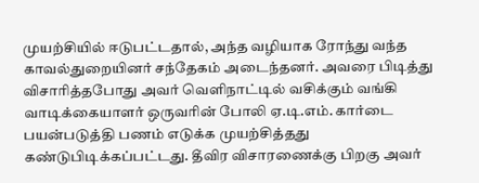முயற்சியில் ஈடுபட்டதால், அந்த வழியாக ரோந்து வந்த காவல்துறையினர் சந்தேகம் அடைந்தனர். அவரை பிடித்து விசாரித்தபோது அவர் வெளிநாட்டில் வசிக்கும் வங்கி வாடிக்கையாளர் ஒருவரின் போலி ஏ.டி.எம். கார்டை பயன்படுத்தி பணம் எடுக்க முயற்சித்தது கண்டுபிடிக்கப்பட்டது. தீவிர விசாரணைக்கு பிறகு அவர்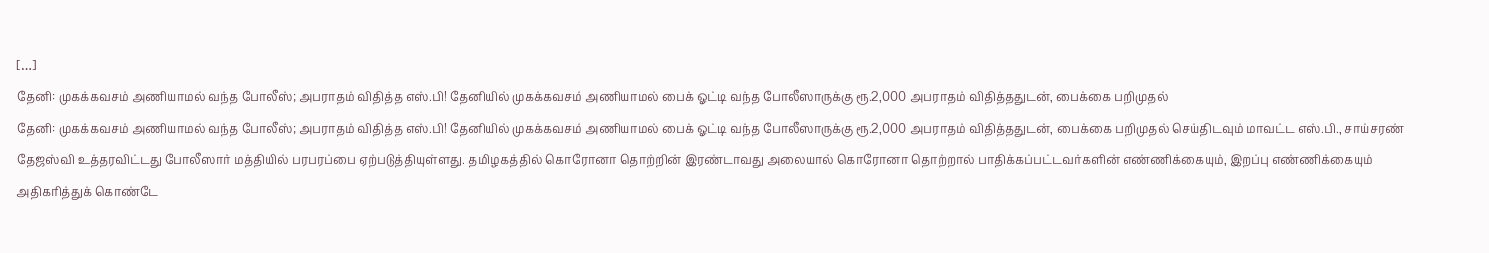[…]
தேனி: முகக்கவசம் அணியாமல் வந்த போலீஸ்; அபராதம் விதித்த எஸ்.பி! தேனியில் முகக்கவசம் அணியாமல் பைக் ஓட்டி வந்த போலீஸாருக்கு ரூ.2,000 அபராதம் விதித்ததுடன், பைக்கை பறிமுதல்
தேனி: முகக்கவசம் அணியாமல் வந்த போலீஸ்; அபராதம் விதித்த எஸ்.பி! தேனியில் முகக்கவசம் அணியாமல் பைக் ஓட்டி வந்த போலீஸாருக்கு ரூ.2,000 அபராதம் விதித்ததுடன், பைக்கை பறிமுதல் செய்திடவும் மாவட்ட எஸ்.பி., சாய்சரண் தேஜஸ்வி உத்தரவிட்டது போலீஸார் மத்தியில் பரபரப்பை ஏற்படுத்தியுள்ளது. தமிழகத்தில் கொரோனா தொற்றின் இரண்டாவது அலையால் கொரோனா தொற்றால் பாதிக்கப்பட்டவர்களின் எண்ணிக்கையும், இறப்பு எண்ணிக்கையும் அதிகரித்துக் கொண்டே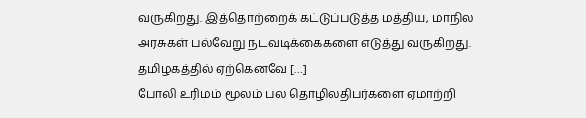வருகிறது. இத்தொற்றைக் கட்டுப்படுத்த மத்திய, மாநில அரசுகள் பல்வேறு நடவடிக்கைகளை எடுத்து வருகிறது. தமிழகத்தில் ஏற்கெனவே […]
போலி உரிமம் மூலம் பல தொழிலதிபர்களை ஏமாற்றி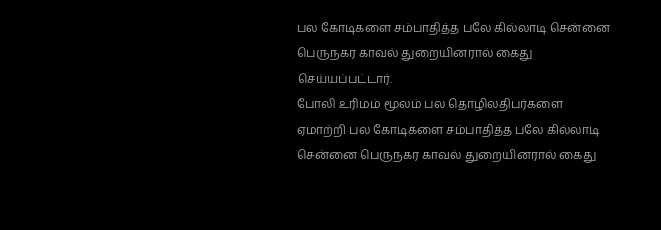பல கோடிகளை சம்பாதித்த பலே கில்லாடி சென்னை பெருநகர காவல் துறையினரால் கைது செய்யப்பட்டார்.
போலி உரிமம் மூலம் பல தொழிலதிபர்களை ஏமாற்றி பல கோடிகளை சம்பாதித்த பலே கில்லாடி சென்னை பெருநகர காவல் துறையினரால் கைது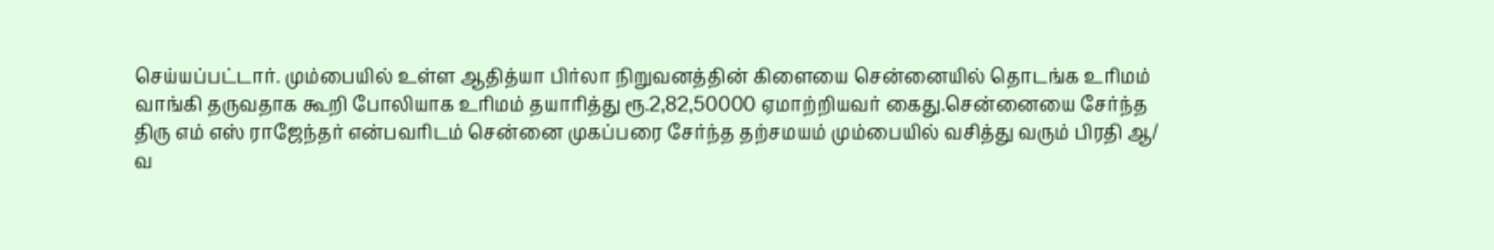செய்யப்பட்டார். மும்பையில் உள்ள ஆதித்யா பிர்லா நிறுவனத்தின் கிளையை சென்னையில் தொடங்க உரிமம் வாங்கி தருவதாக கூறி போலியாக உரிமம் தயாரித்து ரூ.2,82,50000 ஏமாற்றியவர் கைது.சென்னையை சேர்ந்த திரு எம் எஸ் ராஜேந்தர் என்பவரிடம் சென்னை முகப்பரை சேர்ந்த தற்சமயம் மும்பையில் வசித்து வரும் பிரதி ஆ/ வ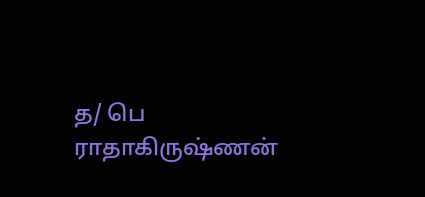த/ பெ ராதாகிருஷ்ணன்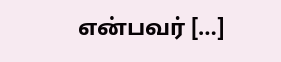என்பவர் […]